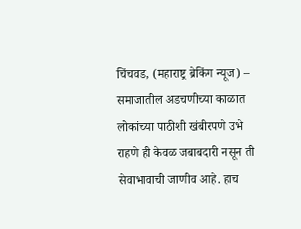चिंचवड, (महाराष्ट्र ब्रेकिंग न्यूज) – समाजातील अडचणीच्या काळात लोकांच्या पाठीशी खंबीरपणे उभे राहणे ही केवळ जबाबदारी नसून ती सेवाभावाची जाणीव आहे. हाच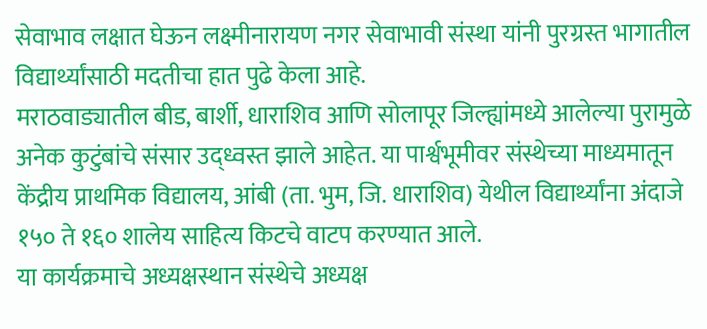सेवाभाव लक्षात घेऊन लक्ष्मीनारायण नगर सेवाभावी संस्था यांनी पुरग्रस्त भागातील विद्यार्थ्यांसाठी मदतीचा हात पुढे केला आहे.
मराठवाड्यातील बीड, बार्शी, धाराशिव आणि सोलापूर जिल्ह्यांमध्ये आलेल्या पुरामुळे अनेक कुटुंबांचे संसार उद्ध्वस्त झाले आहेत. या पार्श्वभूमीवर संस्थेच्या माध्यमातून केंद्रीय प्राथमिक विद्यालय, आंबी (ता. भुम, जि. धाराशिव) येथील विद्यार्थ्यांना अंदाजे १५० ते १६० शालेय साहित्य किटचे वाटप करण्यात आले.
या कार्यक्रमाचे अध्यक्षस्थान संस्थेचे अध्यक्ष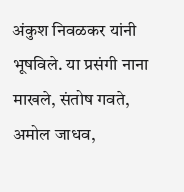अंकुश निवळकर यांनी भूषविले. या प्रसंगी नाना माखले, संतोष गवते, अमोल जाधव,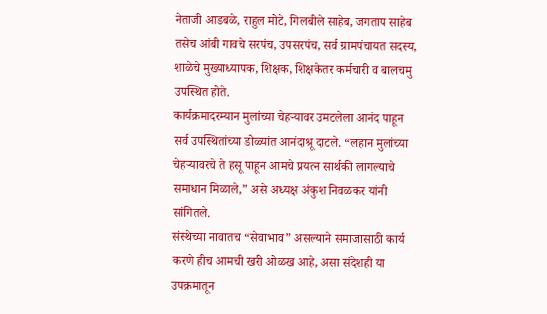नेताजी आडबळे, राहुल मोटे, गिलबीले साहेब, जगताप साहेब तसेच आंबी गावचे सरपंच, उपसरपंच, सर्व ग्रामपंचायत सदस्य, शाळेचे मुख्याध्यापक, शिक्षक, शिक्षकेतर कर्मचारी व बालचमु उपस्थित होते.
कार्यक्रमादरम्यान मुलांच्या चेहऱ्यावर उमटलेला आनंद पाहून सर्व उपस्थितांच्या डोळ्यांत आनंदाश्रू दाटले. “लहान मुलांच्या चेहऱ्यावरचे ते हसू पाहून आमचे प्रयत्न सार्थकी लागल्याचे समाधान मिळाले,” असे अध्यक्ष अंकुश निवळकर यांनी सांगितले.
संस्थेच्या नावातच “सेवाभाव” असल्याने समाजासाठी कार्य करणे हीच आमची खरी ओळख आहे, असा संदेशही या उपक्रमातून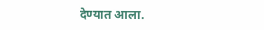देण्यात आला.